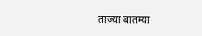ताज्या बातम्या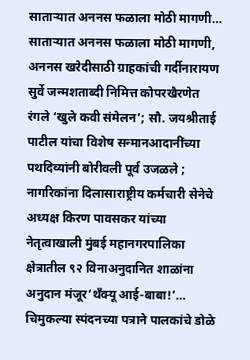साताऱ्यात अननस फळाला मोठी मागणी… साताऱ्यात अननस फळाला मोठी मागणी, अननस खरेदीसाठी ग्राहकांची गर्दीनारायण सुर्वे जन्मशताब्दी निमित्त कोपरखैरणेत रंगले ‘खुले कवी संमेलन’; सौ. जयश्रीताई पाटील यांचा विशेष सन्मानआदानींच्या पथदिव्यांनी बोरीवली पूर्व उजळले ; नागरिकांना दिलासाराष्ट्रीय कर्मचारी सेनेचे अध्यक्ष किरण पावसकर यांच्या नेतृत्वाखाली मुंबई महानगरपालिका क्षेत्रातील ९२ विनाअनुदानित शाळांना अनुदान मंजूर‘थँक्यू आई-बाबा!’… चिमुकल्या स्पंदनच्या पत्राने पालकांचे डोळे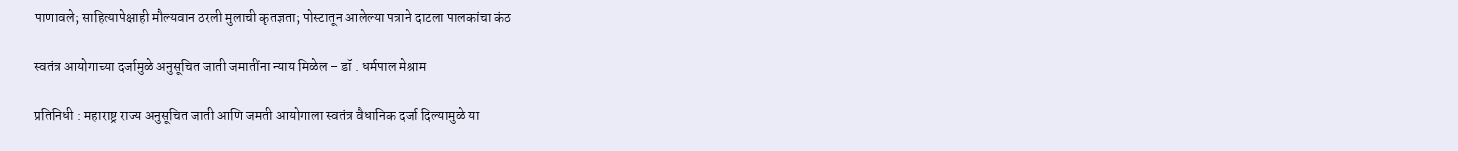पाणावले; साहित्यापेक्षाही मौल्यवान ठरली मुलाची कृतज्ञता; पोस्टातून आलेल्या पत्राने दाटला पालकांचा कंठ

स्वतंत्र आयोगाच्या दर्जामुळे अनुसूचित जाती जमातींना न्याय मिळेल – डॉ . धर्मपाल मेश्राम

प्रतिनिधी : महाराष्ट्र राज्य अनुसूचित जाती आणि जमती आयोगाला स्वतंत्र वैधानिक दर्जा दिल्यामुळे या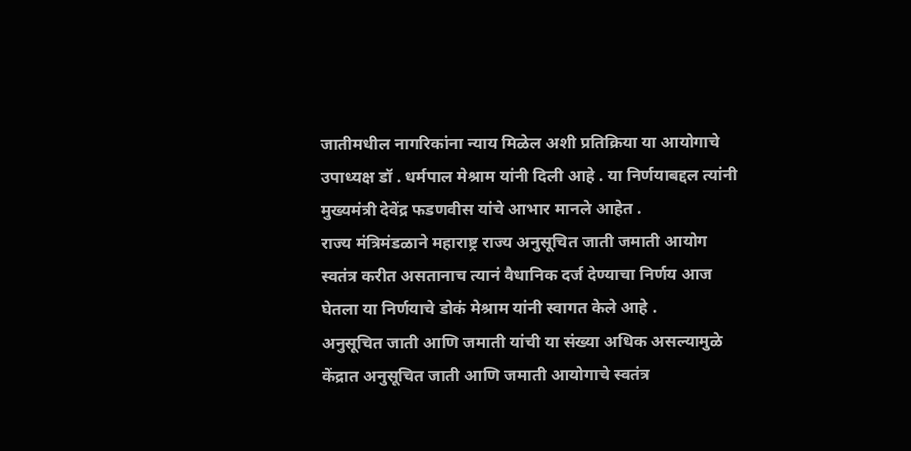जातीमधील नागरिकांना न्याय मिळेल अशी प्रतिक्रिया या आयोगाचे उपाध्यक्ष डॉ . धर्मपाल मेश्राम यांनी दिली आहे . या निर्णयाबद्दल त्यांनी मुख्यमंत्री देवेंद्र फडणवीस यांचे आभार मानले आहेत .
राज्य मंत्रिमंडळाने महाराष्ट्र राज्य अनुसूचित जाती जमाती आयोग स्वतंत्र करीत असतानाच त्यानं वैधानिक दर्ज देण्याचा निर्णय आज घेतला या निर्णयाचे डोकं मेश्राम यांनी स्वागत केले आहे .
अनुसूचित जाती आणि जमाती यांची या संख्या अधिक असल्यामुळे केंद्रात अनुसूचित जाती आणि जमाती आयोगाचे स्वतंत्र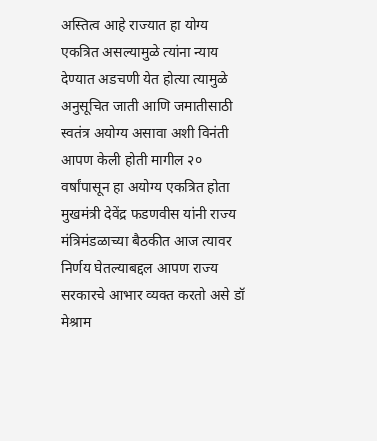अस्तित्व आहे राज्यात हा योग्य एकत्रित असल्यामुळे त्यांना न्याय देण्यात अडचणी येत होत्या त्यामुळे अनुसूचित जाती आणि जमातीसाठी स्वतंत्र अयोग्य असावा अशी विनंती आपण केली होती मागील २० वर्षांपासून हा अयोग्य एकत्रित होता मुखमंत्री देवेंद्र फडणवीस यांनी राज्य मंत्रिमंडळाच्या बैठकीत आज त्यावर निर्णय घेतल्याबद्दल आपण राज्य सरकारचे आभार व्यक्त करतो असे डॉ मेश्राम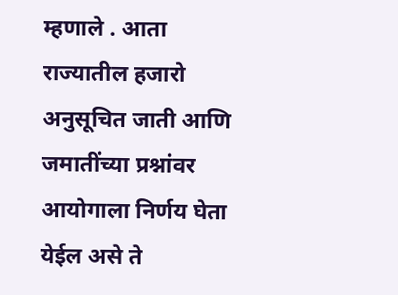म्हणाले . आता राज्यातील हजारो अनुसूचित जाती आणि जमातींच्या प्रश्नांवर आयोगाला निर्णय घेता येईल असे ते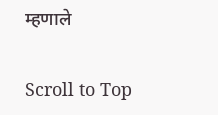म्हणाले

Scroll to Top